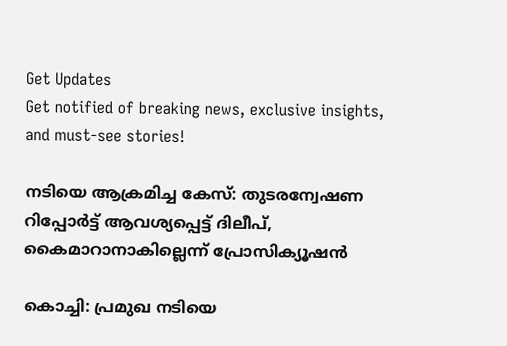Get Updates
Get notified of breaking news, exclusive insights, and must-see stories!

നടിയെ ആക്രമിച്ച കേസ്: തുടരന്വേഷണ റിപ്പോർട്ട് ആവശ്യപ്പെട്ട് ദിലീപ്, കൈമാറാനാകില്ലെന്ന് പ്രോസിക്യൂഷൻ

കൊച്ചി: പ്രമുഖ നടിയെ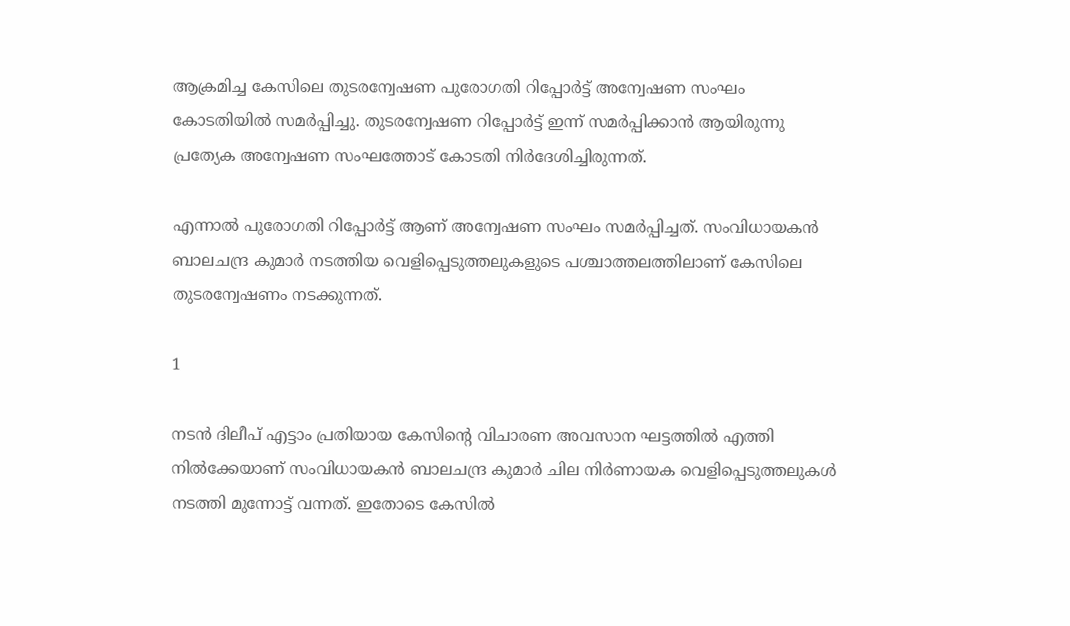ആക്രമിച്ച കേസിലെ തുടരന്വേഷണ പുരോഗതി റിപ്പോര്‍ട്ട് അന്വേഷണ സംഘം കോടതിയില്‍ സമര്‍പ്പിച്ചു. തുടരന്വേഷണ റിപ്പോര്‍ട്ട് ഇന്ന് സമര്‍പ്പിക്കാന്‍ ആയിരുന്നു പ്രത്യേക അന്വേഷണ സംഘത്തോട് കോടതി നിര്‍ദേശിച്ചിരുന്നത്.

എന്നാല്‍ പുരോഗതി റിപ്പോര്‍ട്ട് ആണ് അന്വേഷണ സംഘം സമര്‍പ്പിച്ചത്. സംവിധായകന്‍ ബാലചന്ദ്ര കുമാര്‍ നടത്തിയ വെളിപ്പെടുത്തലുകളുടെ പശ്ചാത്തലത്തിലാണ് കേസിലെ തുടരന്വേഷണം നടക്കുന്നത്.

1

നടന്‍ ദിലീപ് എട്ടാം പ്രതിയായ കേസിന്റെ വിചാരണ അവസാന ഘട്ടത്തില്‍ എത്തി നില്‍ക്കേയാണ് സംവിധായകന്‍ ബാലചന്ദ്ര കുമാര്‍ ചില നിര്‍ണായക വെളിപ്പെടുത്തലുകള്‍ നടത്തി മുന്നോട്ട് വന്നത്. ഇതോടെ കേസില്‍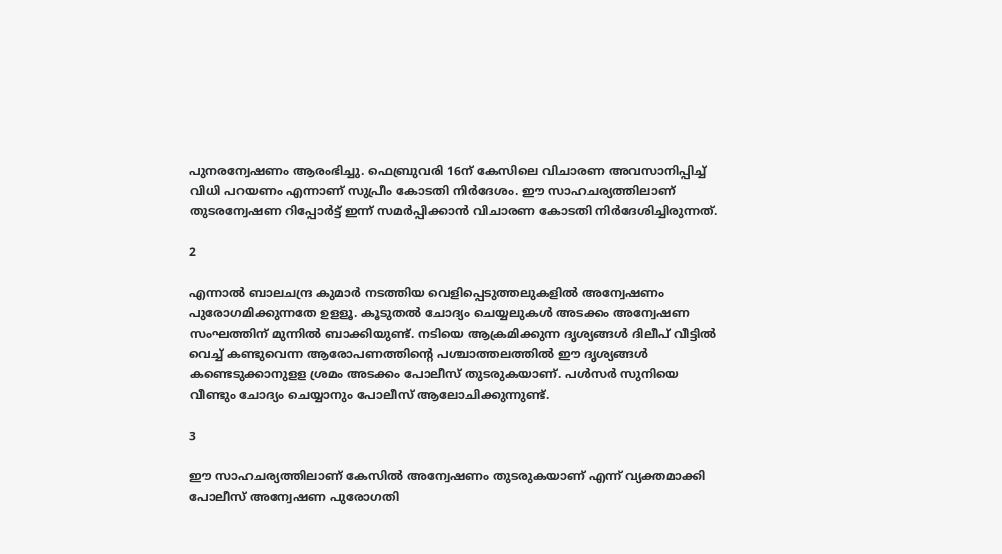പുനരന്വേഷണം ആരംഭിച്ചു. ഫെബ്രുവരി 16ന് കേസിലെ വിചാരണ അവസാനിപ്പിച്ച് വിധി പറയണം എന്നാണ് സുപ്രീം കോടതി നിര്‍ദേശം. ഈ സാഹചര്യത്തിലാണ് തുടരന്വേഷണ റിപ്പോര്‍ട്ട് ഇന്ന് സമര്‍പ്പിക്കാന്‍ വിചാരണ കോടതി നിര്‍ദേശിച്ചിരുന്നത്.

2

എന്നാല്‍ ബാലചന്ദ്ര കുമാര്‍ നടത്തിയ വെളിപ്പെടുത്തലുകളില്‍ അന്വേഷണം പുരോഗമിക്കുന്നതേ ഉളളൂ. കൂടുതല്‍ ചോദ്യം ചെയ്യലുകള്‍ അടക്കം അന്വേഷണ സംഘത്തിന് മുന്നില്‍ ബാക്കിയുണ്ട്. നടിയെ ആക്രമിക്കുന്ന ദൃശ്യങ്ങള്‍ ദിലീപ് വീട്ടില്‍ വെച്ച് കണ്ടുവെന്ന ആരോപണത്തിന്റെ പശ്ചാത്തലത്തില്‍ ഈ ദൃശ്യങ്ങള്‍ കണ്ടെടുക്കാനുളള ശ്രമം അടക്കം പോലീസ് തുടരുകയാണ്. പള്‍സര്‍ സുനിയെ വീണ്ടും ചോദ്യം ചെയ്യാനും പോലീസ് ആലോചിക്കുന്നുണ്ട്.

3

ഈ സാഹചര്യത്തിലാണ് കേസില്‍ അന്വേഷണം തുടരുകയാണ് എന്ന് വ്യക്തമാക്കി പോലീസ് അന്വേഷണ പുരോഗതി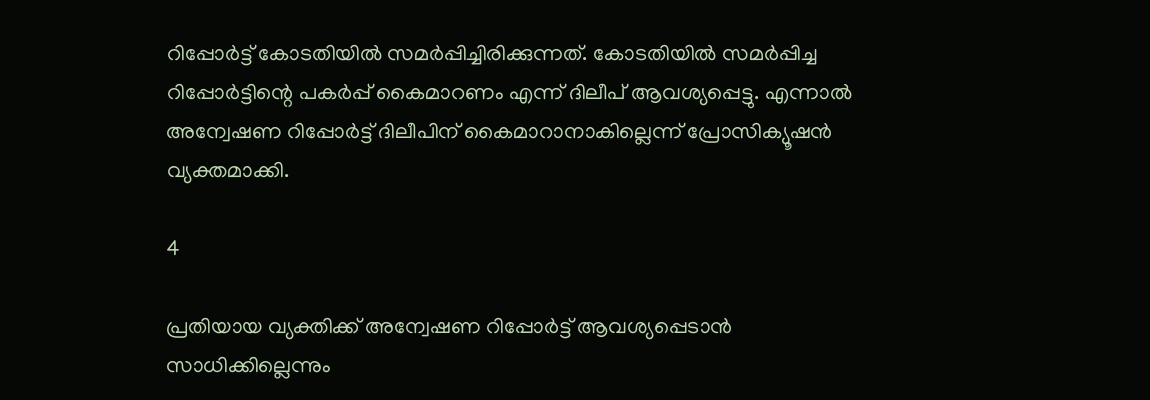റിപ്പോര്‍ട്ട് കോടതിയില്‍ സമര്‍പ്പിച്ചിരിക്കുന്നത്. കോടതിയില്‍ സമര്‍പ്പിച്ച റിപ്പോര്‍ട്ടിന്റെ പകര്‍പ്പ് കൈമാറണം എന്ന് ദിലീപ് ആവശ്യപ്പെട്ടു. എന്നാല്‍ അന്വേഷണ റിപ്പോര്‍ട്ട് ദിലീപിന് കൈമാറാനാകില്ലെന്ന് പ്രോസിക്യൂഷന്‍ വ്യക്തമാക്കി.

4

പ്രതിയായ വ്യക്തിക്ക് അന്വേഷണ റിപ്പോര്‍ട്ട് ആവശ്യപ്പെടാന്‍ സാധിക്കില്ലെന്നും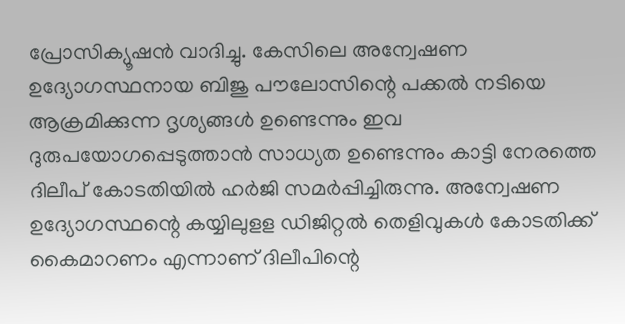പ്രോസിക്യൂഷന്‍ വാദിച്ചു. കേസിലെ അന്വേഷണ ഉദ്യോഗസ്ഥനായ ബിജു പൗലോസിന്റെ പക്കല്‍ നടിയെ ആക്രമിക്കുന്ന ദൃശ്യങ്ങള്‍ ഉണ്ടെന്നും ഇവ ദുരുപയോഗപ്പെടുത്താന്‍ സാധ്യത ഉണ്ടെന്നും കാട്ടി നേരത്തെ ദിലീപ് കോടതിയില്‍ ഹര്‍ജി സമര്‍പ്പിച്ചിരുന്നു. അന്വേഷണ ഉദ്യോഗസ്ഥന്റെ കയ്യിലുളള ഡിജിറ്റല്‍ തെളിവുകള്‍ കോടതിക്ക് കൈമാറണം എന്നാണ് ദിലീപിന്റെ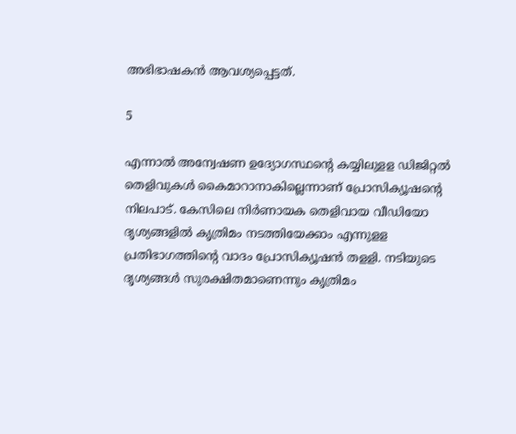അഭിഭാഷകന്‍ ആവശ്യപ്പെട്ടത്.

5

എന്നാല്‍ അന്വേഷണ ഉദ്യോഗസ്ഥന്റെ കയ്യിലുളള ഡിജിറ്റല്‍ തെളിവുകള്‍ കൈമാറാനാകില്ലെന്നാണ് പ്രോസിക്യൂഷന്റെ നിലപാട്. കേസിലെ നിര്‍ണായക തെളിവായ വീഡിയോ ദൃശ്യങ്ങളില്‍ കൃത്രിമം നടത്തിയേക്കാം എന്നുളള പ്രതിഭാഗത്തിന്റെ വാദം പ്രോസിക്യൂഷന്‍ തളളി. നടിയുടെ ദൃശ്യങ്ങള്‍ സുരക്ഷിതമാണെന്നും കൃത്രിമം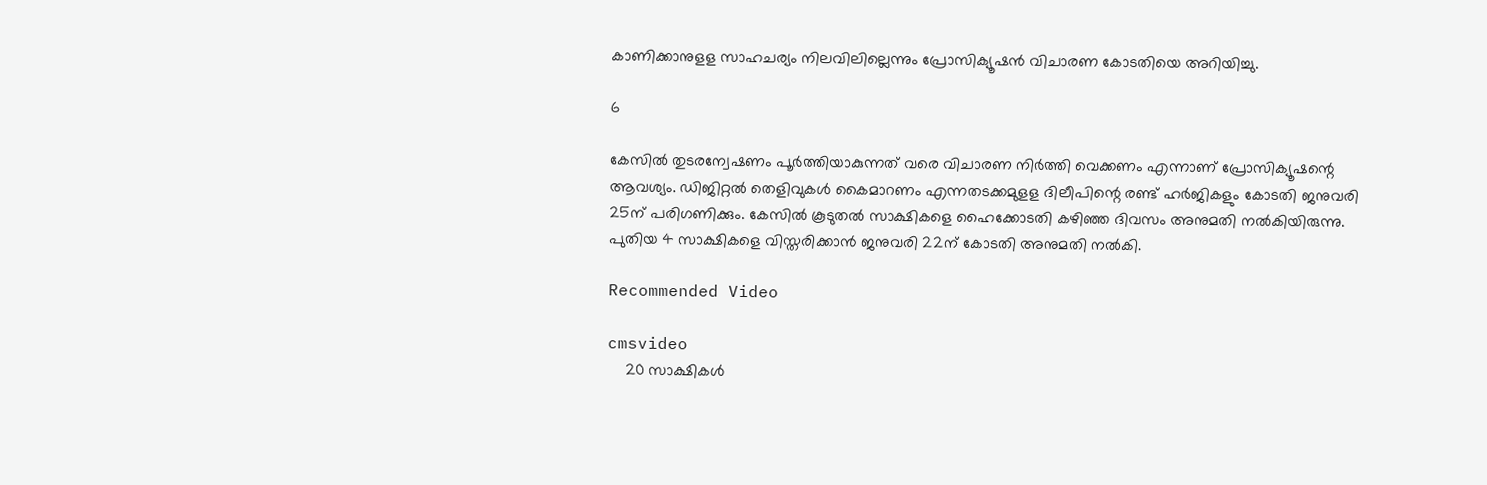കാണിക്കാനുളള സാഹചര്യം നിലവിലില്ലെന്നും പ്രോസിക്യൂഷന്‍ വിചാരണ കോടതിയെ അറിയിച്ചു.

6

കേസില്‍ തുടരന്വേഷണം പൂര്‍ത്തിയാകുന്നത് വരെ വിചാരണ നിര്‍ത്തി വെക്കണം എന്നാണ് പ്രോസിക്യൂഷന്റെ ആവശ്യം. ഡിജിറ്റല്‍ തെളിവുകള്‍ കൈമാറണം എന്നതടക്കമുളള ദിലീപിന്റെ രണ്ട് ഹര്‍ജികളും കോടതി ജനുവരി 25ന് പരിഗണിക്കും. കേസില്‍ കൂടുതല്‍ സാക്ഷികളെ ഹൈക്കോടതി കഴിഞ്ഞ ദിവസം അനുമതി നല്‍കിയിരുന്നു. പുതിയ 4 സാക്ഷികളെ വിസ്തരിക്കാന്‍ ജനുവരി 22ന് കോടതി അനുമതി നല്‍കി.

Recommended Video

cmsvideo
    20 സാക്ഷികള്‍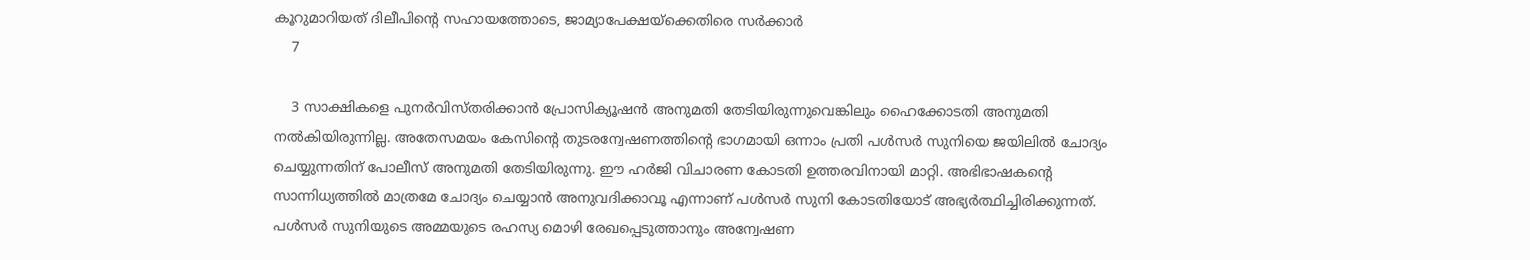കൂറുമാറിയത് ദിലീപിന്റെ സഹായത്തോടെ, ജാമ്യാപേക്ഷയ്‌ക്കെതിരെ സര്‍ക്കാര്‍
    7

    3 സാക്ഷികളെ പുനര്‍വിസ്തരിക്കാന്‍ പ്രോസിക്യൂഷന്‍ അനുമതി തേടിയിരുന്നുവെങ്കിലും ഹൈക്കോടതി അനുമതി നല്‍കിയിരുന്നില്ല. അതേസമയം കേസിന്റെ തുടരന്വേഷണത്തിന്റെ ഭാഗമായി ഒന്നാം പ്രതി പള്‍സര്‍ സുനിയെ ജയിലില്‍ ചോദ്യം ചെയ്യുന്നതിന് പോലീസ് അനുമതി തേടിയിരുന്നു. ഈ ഹര്‍ജി വിചാരണ കോടതി ഉത്തരവിനായി മാറ്റി. അഭിഭാഷകന്റെ സാന്നിധ്യത്തില്‍ മാത്രമേ ചോദ്യം ചെയ്യാന്‍ അനുവദിക്കാവൂ എന്നാണ് പള്‍സര്‍ സുനി കോടതിയോട് അഭ്യര്‍ത്ഥിച്ചിരിക്കുന്നത്. പള്‍സര്‍ സുനിയുടെ അമ്മയുടെ രഹസ്യ മൊഴി രേഖപ്പെടുത്താനും അന്വേഷണ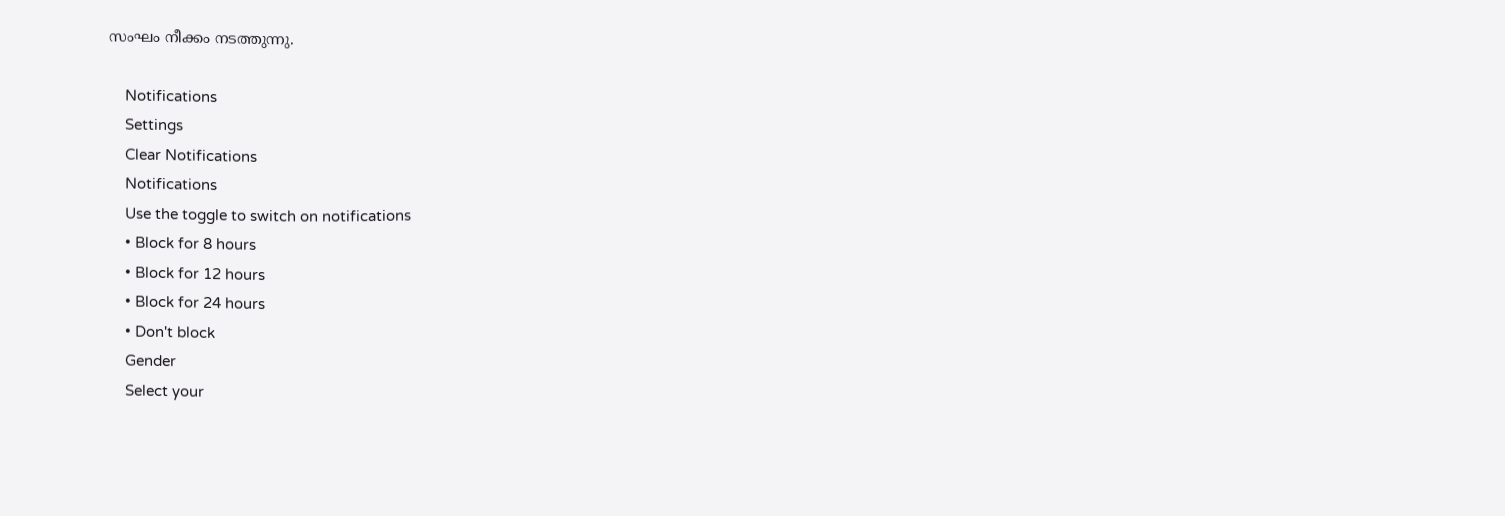സംഘം നീക്കം നടത്തുന്നു.

    Notifications
    Settings
    Clear Notifications
    Notifications
    Use the toggle to switch on notifications
    • Block for 8 hours
    • Block for 12 hours
    • Block for 24 hours
    • Don't block
    Gender
    Select your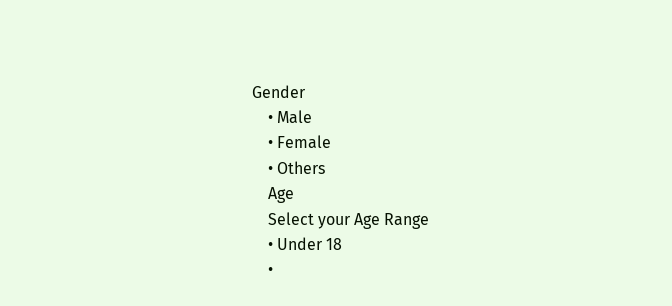Gender
    • Male
    • Female
    • Others
    Age
    Select your Age Range
    • Under 18
    •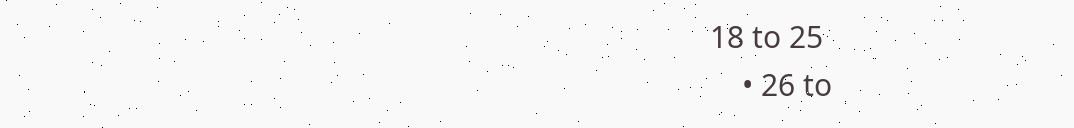18 to 25
    • 26 to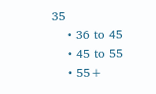35
    • 36 to 45
    • 45 to 55
    • 55+